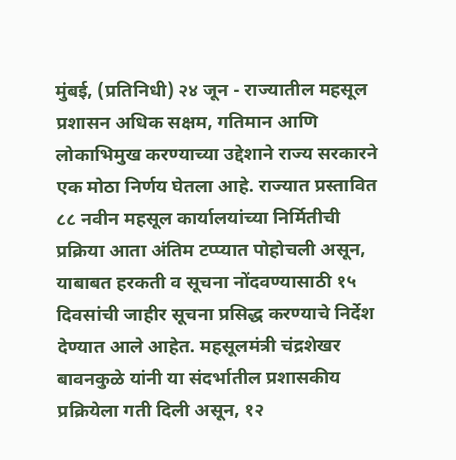मुंबई, (प्रतिनिधी) २४ जून - राज्यातील महसूल प्रशासन अधिक सक्षम, गतिमान आणि लोकाभिमुख करण्याच्या उद्देशाने राज्य सरकारने एक मोठा निर्णय घेतला आहे. राज्यात प्रस्तावित ८८ नवीन महसूल कार्यालयांच्या निर्मितीची प्रक्रिया आता अंतिम टप्प्यात पोहोचली असून, याबाबत हरकती व सूचना नोंदवण्यासाठी १५ दिवसांची जाहीर सूचना प्रसिद्ध करण्याचे निर्देश देण्यात आले आहेत. महसूलमंत्री चंद्रशेखर बावनकुळे यांनी या संदर्भातील प्रशासकीय प्रक्रियेला गती दिली असून, १२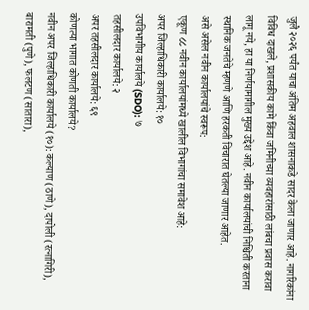जुलै २०२६ पर्यंत याचा अंतिम अहवाल शासनाकडे सादर केला जाणार आहे. नागरिकांना विविध दाखले, प्रशासकीय कामे किंवा जमिनीच्या व्यवहारांसाठी लांबचा प्रवास करावा लागू नये, हा या निर्णयामागील मुख्य उद्देश आहे. नवीन कार्यालयांची निश्चिती करताना स्थानिक जनतेचे म्हणणे आणि हरकती विचारात घेतल्या जाणार आहेत.
असे असेल नवीन कार्यालयांचे स्वरूप:
एकूण ८८ नवीन कार्यालयांमध्ये खालील विभागांचा समावेश आहे:
अपर जिल्हाधिकारी कार्यालये: १०
उपविभागीय कार्यालये (SDO): ७
तहसीलदार कार्यालये: २
अपर तहसीलदार कार्यालये: ६९
कोणत्या भागात कोणती कार्यालये?
नवीन अपर जिल्हाधिकारी कार्यालये (१०): कल्याण (ठाणे), दापोली (रत्नागिरी), बारामती (पुणे), फलटण (सातारा),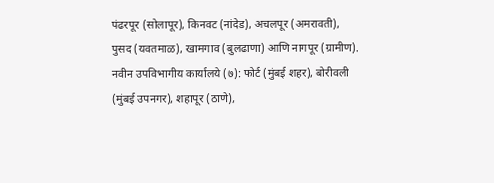पंढरपूर (सोलापूर), किनवट (नांदेड), अचलपूर (अमरावती), पुसद (यवतमाळ), खामगाव (बुलढाणा) आणि नागपूर (ग्रामीण).
नवीन उपविभागीय कार्यालये (७): फोर्ट (मुंबई शहर), बोरीवली (मुंबई उपनगर), शहापूर (ठाणे),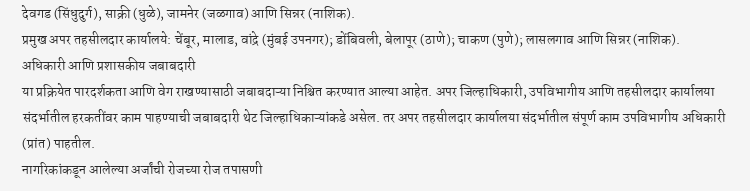देवगड (सिंधुदुर्ग), साक्री (धुळे), जामनेर (जळगाव) आणि सिन्नर (नाशिक).
प्रमुख अपर तहसीलदार कार्यालये: चेंबूर, मालाड, वांद्रे (मुंबई उपनगर); डोंबिवली, बेलापूर (ठाणे); चाकण (पुणे); लासलगाव आणि सिन्नर (नाशिक).
अधिकारी आणि प्रशासकीय जबाबदारी
या प्रक्रियेत पारदर्शकता आणि वेग राखण्यासाठी जबाबदाऱ्या निश्चित करण्यात आल्या आहेत. अपर जिल्हाधिकारी, उपविभागीय आणि तहसीलदार कार्यालया संदर्भातील हरकतींवर काम पाहण्याची जबाबदारी थेट जिल्हाधिकाऱ्यांकडे असेल. तर अपर तहसीलदार कार्यालया संदर्भातील संपूर्ण काम उपविभागीय अधिकारी (प्रांत) पाहतील.
नागरिकांकडून आलेल्या अर्जांची रोजच्या रोज तपासणी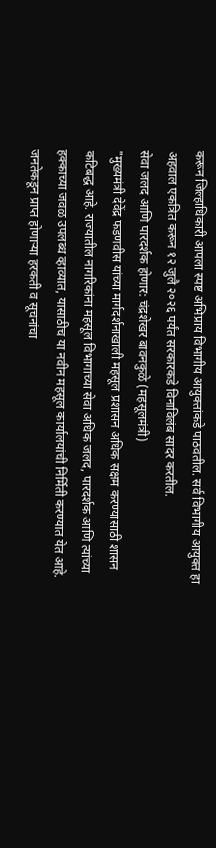करून जिल्हाधिकारी आपला स्पष्ट अभिप्राय विभागीय आयुक्तांकडे पाठवतील. सर्व विभागीय आयुक्त हा अहवाल एकत्रित करून १२ जुलै २०२६ पर्यंत सरकारकडे विनाविलंब सादर करतील.
सेवा जलद आणि पारदर्शक होणार: चंद्रशेखर बावनकुळे (महसूलमंत्री)
"मुख्यमंत्री देवेंद्र फडणवीस यांच्या मार्गदर्शनाखाली महसूल प्रशासन अधिक सक्षम करण्यासाठी शासन कटिबद्ध आहे. राज्यातील नागरिकांना महसूल विभागाच्या सेवा अधिक जलद, पारदर्शक आणि त्यांच्या हक्काच्या जवळ उपलब्ध व्हाव्यात, यासाठीच या नवीन महसूल कार्यालयांची निर्मिती करण्यात येत आहे. जनतेकडून प्राप्त होणाऱ्या हरकती व सूचनांचा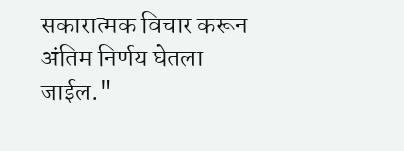सकारात्मक विचार करून अंतिम निर्णय घेतला जाईल."